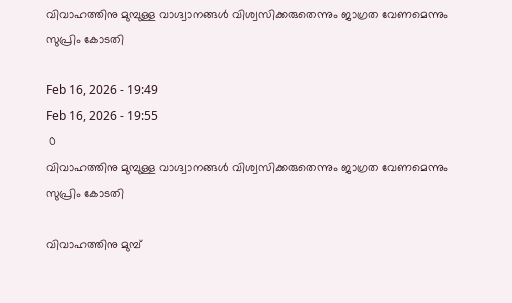വിവാഹത്തിനു മുമ്പുള്ള വാഗ്ദ്വാനങ്ങൾ വിശ്വസിക്കരുതെന്നും ജാഗ്രത വേണമെന്നും സുപ്രിം കോടതി

Feb 16, 2026 - 19:49
Feb 16, 2026 - 19:55
 0
വിവാഹത്തിനു മുമ്പുള്ള വാഗ്ദ്വാനങ്ങൾ വിശ്വസിക്കരുതെന്നും ജാഗ്രത വേണമെന്നും സുപ്രിം കോടതി

വിവാഹത്തിനു മുമ്പ്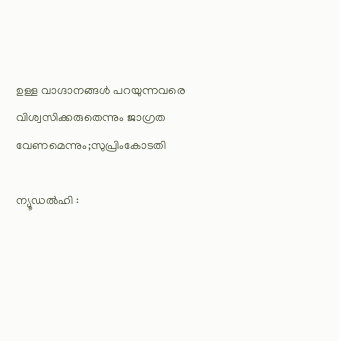ഉള്ള വാഗ്ദാനങ്ങൾ പറയുന്നവരെ വിശ്വസിക്കരുതെന്നും ജാഗ്രത വേണമെന്നും;സുപ്രിംകോടതി

ന്യൂഡൽഹി :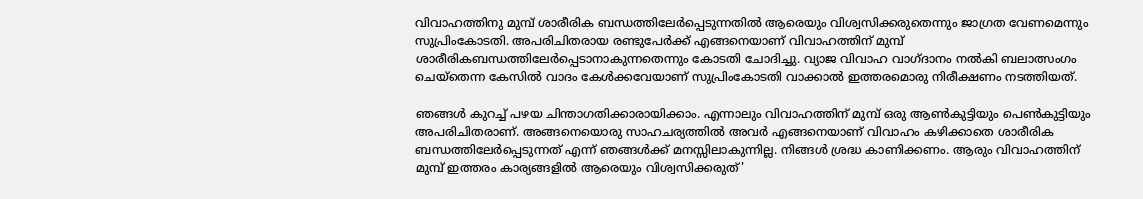വിവാഹത്തിനു മുമ്പ് ശാരീരിക ബന്ധത്തിലേർപ്പെടുന്നതിൽ ആരെയും വിശ്വസിക്കരുതെന്നും ജാഗ്രത വേണമെന്നും സുപ്രിംകോടതി. അപരിചിതരായ രണ്ടുപേർക്ക് എങ്ങനെയാണ് വിവാഹത്തിന് മുമ്പ് ശാരീരികബന്ധത്തിലേർപ്പെടാനാകുന്നതെന്നും കോടതി ചോദിച്ചു. വ്യാജ വിവാഹ വാഗ്ദാനം നൽകി ബലാത്സംഗം ചെയ്തെന്ന കേസിൽ വാദം കേൾക്കവേയാണ് സുപ്രിംകോടതി വാക്കാൽ ഇത്തരമൊരു നിരീക്ഷണം നടത്തിയത്.

ഞങ്ങൾ കുറച്ച് പഴയ ചിന്താഗതിക്കാരായിക്കാം. എന്നാലും വിവാഹത്തിന് മുമ്പ് ഒരു ആൺകുട്ടിയും പെൺകുട്ടിയും അപരിചിതരാണ്. അങ്ങനെയൊരു സാഹചര്യത്തിൽ അവർ എങ്ങനെയാണ് വിവാഹം കഴിക്കാതെ ശാരീരിക ബന്ധത്തിലേർപ്പെടുന്നത് എന്ന് ഞങ്ങൾക്ക് മനസ്സിലാകുന്നില്ല. നിങ്ങൾ ശ്രദ്ധ കാണിക്കണം. ആരും വിവാഹത്തിന് മുമ്പ് ഇത്തരം കാര്യങ്ങളിൽ ആരെയും വിശ്വസിക്കരുത്'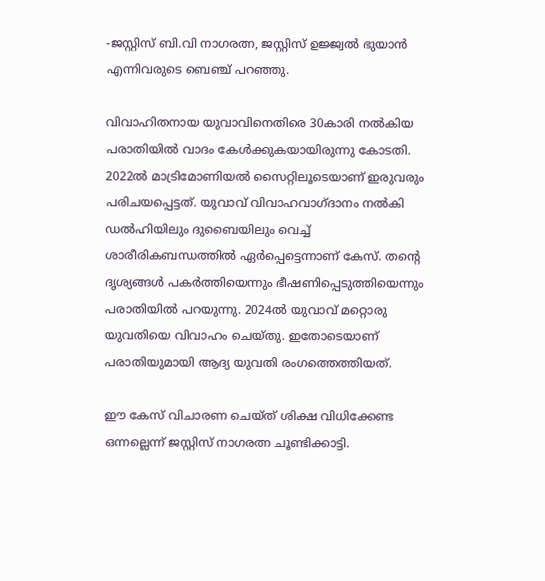-ജസ്റ്റിസ് ബി.വി നാഗരത്ന, ജസ്റ്റിസ് ഉജ്ജ്വൽ ഭുയാൻ എന്നിവരുടെ ബെഞ്ച് പറഞ്ഞു.

വിവാഹിതനായ യുവാവിനെതിരെ 30കാരി നൽകിയ പരാതിയിൽ വാദം കേൾക്കുകയായിരുന്നു കോടതി. 2022ൽ മാട്രിമോണിയൽ സൈറ്റിലൂടെയാണ് ഇരുവരും പരിചയപ്പെട്ടത്. യുവാവ് വിവാഹവാഗ്ദാനം നൽകി ഡൽഹിയിലും ദുബൈയിലും വെച്ച് ശാരീരികബന്ധത്തിൽ ഏർപ്പെട്ടെന്നാണ് കേസ്. തന്റെ ദൃശ്യങ്ങൾ പകർത്തിയെന്നും ഭീഷണിപ്പെടുത്തിയെന്നും പരാതിയിൽ പറയുന്നു. 2024ൽ യുവാവ് മറ്റൊരു യുവതിയെ വിവാഹം ചെയ്തു. ഇതോടെയാണ് പരാതിയുമായി ആദ്യ യുവതി രംഗത്തെത്തിയത്.

ഈ കേസ് വിചാരണ ചെയ്‌ത് ശിക്ഷ വിധിക്കേണ്ട ഒന്നല്ലെന്ന് ജസ്റ്റിസ് നാഗരത്ന ചൂണ്ടിക്കാട്ടി.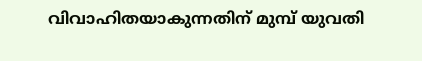വിവാഹിതയാകുന്നതിന് മുമ്പ് യുവതി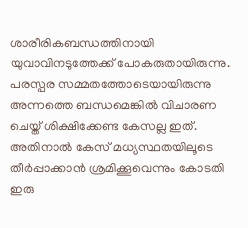ശാരീരികബന്ധത്തിനായി യുവാവിനടുത്തേക്ക് പോകരുതായിരുന്നു. പരസ്പ‌ര സമ്മതത്തോടെയായിരുന്നു അന്നത്തെ ബന്ധമെങ്കിൽ വിചാരണ ചെയ്ത് ശിക്ഷിക്കേണ്ട കേസല്ല ഇത്. അതിനാൽ കേസ് മധ്യസ്ഥതയിലൂടെ തീർപ്പാക്കാൻ ശ്രമിക്കൂവെന്നും കോടതി ഇരു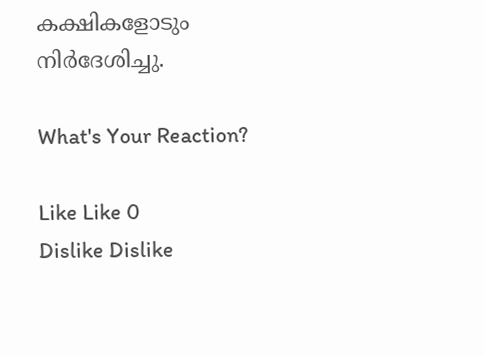കക്ഷികളോടും നിർദേശിച്ചു.

What's Your Reaction?

Like Like 0
Dislike Dislike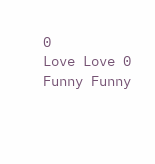0
Love Love 0
Funny Funny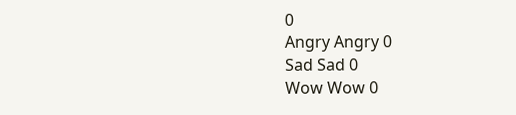0
Angry Angry 0
Sad Sad 0
Wow Wow 0